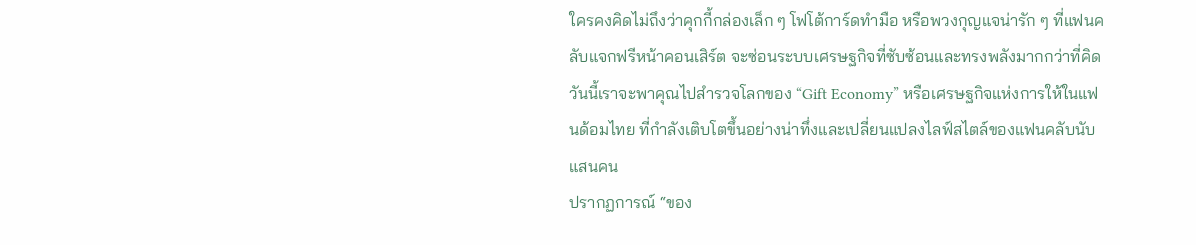ใครคงคิดไม่ถึงว่าคุกกี้กล่องเล็ก ๆ โฟโต้การ์ดทำมือ หรือพวงกุญแจน่ารัก ๆ ที่แฟนคลับแจกฟรีหน้าคอนเสิร์ต จะซ่อนระบบเศรษฐกิจที่ซับซ้อนและทรงพลังมากกว่าที่คิด วันนี้เราจะพาคุณไปสำรวจโลกของ “Gift Economy” หรือเศรษฐกิจแห่งการให้ในแฟนด้อมไทย ที่กำลังเติบโตขึ้นอย่างน่าทึ่งและเปลี่ยนแปลงไลฟ์สไตล์ของแฟนคลับนับแสนคน
ปรากฏการณ์ “ของ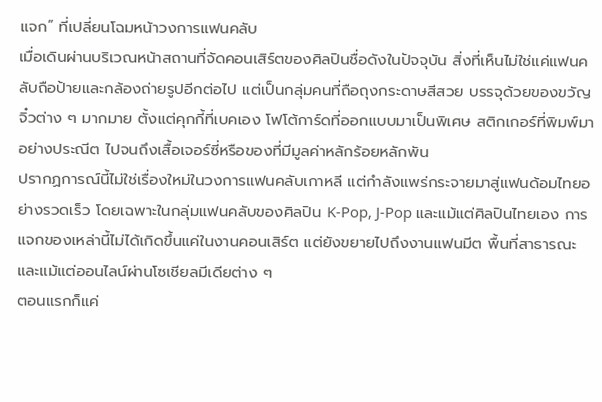แจก” ที่เปลี่ยนโฉมหน้าวงการแฟนคลับ
เมื่อเดินผ่านบริเวณหน้าสถานที่จัดคอนเสิร์ตของศิลปินชื่อดังในปัจจุบัน สิ่งที่เห็นไม่ใช่แค่แฟนคลับถือป้ายและกล้องถ่ายรูปอีกต่อไป แต่เป็นกลุ่มคนที่ถือถุงกระดาษสีสวย บรรจุด้วยของขวัญจิ๋วต่าง ๆ มากมาย ตั้งแต่คุกกี้ที่เบคเอง โฟโต้การ์ดที่ออกแบบมาเป็นพิเศษ สติกเกอร์ที่พิมพ์มาอย่างประณีต ไปจนถึงเสื้อเจอร์ซี่หรือของที่มีมูลค่าหลักร้อยหลักพัน
ปรากฏการณ์นี้ไม่ใช่เรื่องใหม่ในวงการแฟนคลับเกาหลี แต่กำลังแพร่กระจายมาสู่แฟนด้อมไทยอย่างรวดเร็ว โดยเฉพาะในกลุ่มแฟนคลับของศิลปิน K-Pop, J-Pop และแม้แต่ศิลปินไทยเอง การแจกของเหล่านี้ไม่ได้เกิดขึ้นแค่ในงานคอนเสิร์ต แต่ยังขยายไปถึงงานแฟนมีต พื้นที่สาธารณะ และแม้แต่ออนไลน์ผ่านโซเชียลมีเดียต่าง ๆ
ตอนแรกก็แค่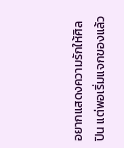อยากแสดงความรักให้ศิลปิน แต่พอเริ่มแจกของแล้ว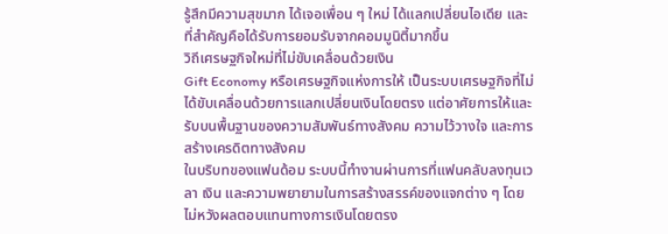รู้สึกมีความสุขมาก ได้เจอเพื่อน ๆ ใหม่ ได้แลกเปลี่ยนไอเดีย และที่สำคัญคือได้รับการยอมรับจากคอมมูนิตี้มากขึ้น
วิถีเศรษฐกิจใหม่ที่ไม่ขับเคลื่อนด้วยเงิน
Gift Economy หรือเศรษฐกิจแห่งการให้ เป็นระบบเศรษฐกิจที่ไม่ได้ขับเคลื่อนด้วยการแลกเปลี่ยนเงินโดยตรง แต่อาศัยการให้และรับบนพื้นฐานของความสัมพันธ์ทางสังคม ความไว้วางใจ และการสร้างเครดิตทางสังคม
ในบริบทของแฟนด้อม ระบบนี้ทำงานผ่านการที่แฟนคลับลงทุนเวลา เงิน และความพยายามในการสร้างสรรค์ของแจกต่าง ๆ โดยไม่หวังผลตอบแทนทางการเงินโดยตรง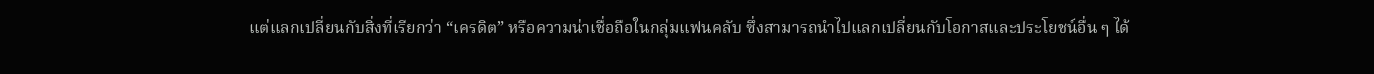แต่แลกเปลี่ยนกับสิ่งที่เรียกว่า “เครดิต” หรือความน่าเชื่อถือในกลุ่มแฟนคลับ ซึ่งสามารถนำไปแลกเปลี่ยนกับโอกาสและประโยชน์อื่น ๆ ได้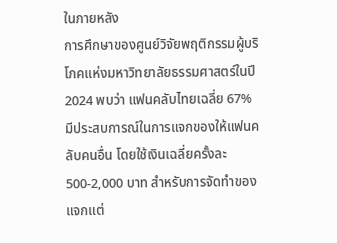ในภายหลัง
การศึกษาของศูนย์วิจัยพฤติกรรมผู้บริโภคแห่งมหาวิทยาลัยธรรมศาสตร์ในปี 2024 พบว่า แฟนคลับไทยเฉลี่ย 67% มีประสบการณ์ในการแจกของให้แฟนคลับคนอื่น โดยใช้เงินเฉลี่ยครั้งละ 500-2,000 บาท สำหรับการจัดทำของแจกแต่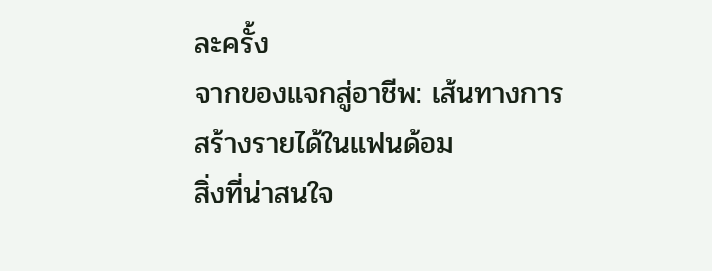ละครั้ง
จากของแจกสู่อาชีพ: เส้นทางการสร้างรายได้ในแฟนด้อม
สิ่งที่น่าสนใจ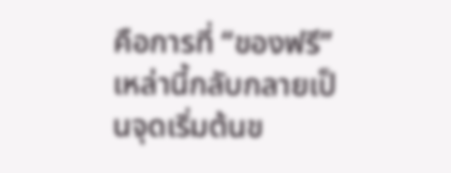คือการที่ “ของฟรี” เหล่านี้กลับกลายเป็นจุดเริ่มต้นข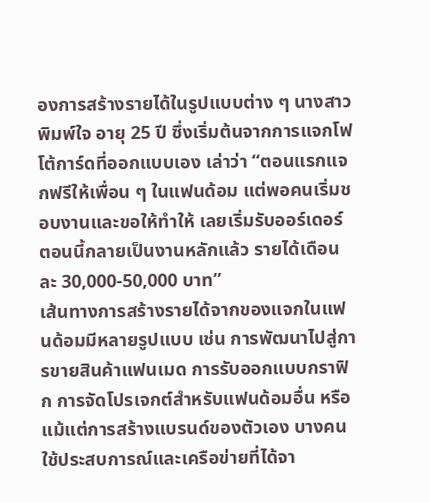องการสร้างรายได้ในรูปแบบต่าง ๆ นางสาวพิมพ์ใจ อายุ 25 ปี ซึ่งเริ่มต้นจากการแจกโฟโต้การ์ดที่ออกแบบเอง เล่าว่า “ตอนแรกแจกฟรีให้เพื่อน ๆ ในแฟนด้อม แต่พอคนเริ่มชอบงานและขอให้ทำให้ เลยเริ่มรับออร์เดอร์ ตอนนี้กลายเป็นงานหลักแล้ว รายได้เดือนละ 30,000-50,000 บาท”
เส้นทางการสร้างรายได้จากของแจกในแฟนด้อมมีหลายรูปแบบ เช่น การพัฒนาไปสู่การขายสินค้าแฟนเมด การรับออกแบบกราฟิก การจัดโปรเจกต์สำหรับแฟนด้อมอื่น หรือแม้แต่การสร้างแบรนด์ของตัวเอง บางคนใช้ประสบการณ์และเครือข่ายที่ได้จา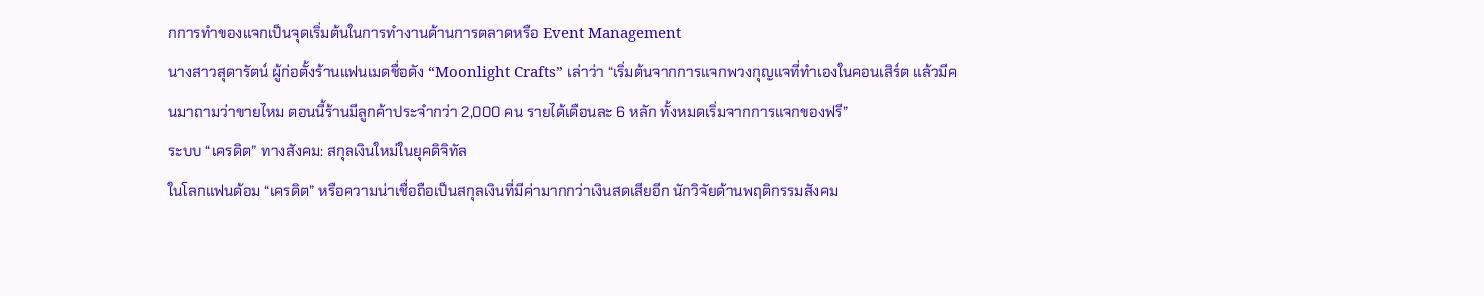กการทำของแจกเป็นจุดเริ่มต้นในการทำงานด้านการตลาดหรือ Event Management
นางสาวสุดารัตน์ ผู้ก่อตั้งร้านแฟนเมดชื่อดัง “Moonlight Crafts” เล่าว่า “เริ่มต้นจากการแจกพวงกุญแจที่ทำเองในคอนเสิร์ต แล้วมีคนมาถามว่าขายไหม ตอนนี้ร้านมีลูกค้าประจำกว่า 2,000 คน รายได้เดือนละ 6 หลัก ทั้งหมดเริ่มจากการแจกของฟรี”
ระบบ “เครดิต” ทางสังคม: สกุลเงินใหม่ในยุคดิจิทัล
ในโลกแฟนด้อม “เครดิต” หรือความน่าเชื่อถือเป็นสกุลเงินที่มีค่ามากกว่าเงินสดเสียอีก นักวิจัยด้านพฤติกรรมสังคม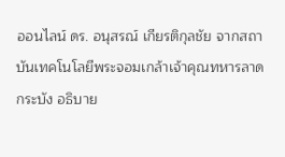ออนไลน์ ดร. อนุสรณ์ เกียรติกุลชัย จากสถาบันเทคโนโลยีพระจอมเกล้าเจ้าคุณทหารลาดกระบัง อธิบาย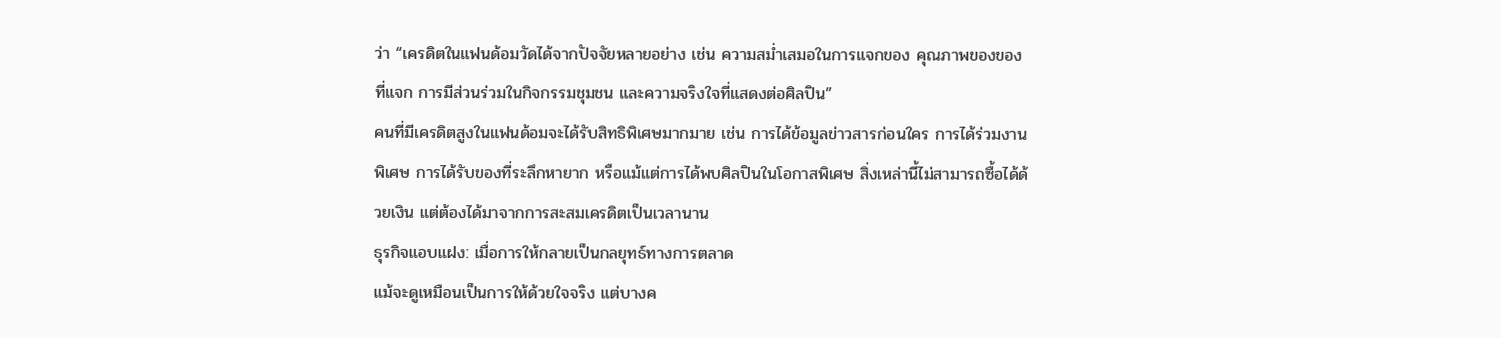ว่า “เครดิตในแฟนด้อมวัดได้จากปัจจัยหลายอย่าง เช่น ความสม่ำเสมอในการแจกของ คุณภาพของของที่แจก การมีส่วนร่วมในกิจกรรมชุมชน และความจริงใจที่แสดงต่อศิลปิน”
คนที่มีเครดิตสูงในแฟนด้อมจะได้รับสิทธิพิเศษมากมาย เช่น การได้ข้อมูลข่าวสารก่อนใคร การได้ร่วมงานพิเศษ การได้รับของที่ระลึกหายาก หรือแม้แต่การได้พบศิลปินในโอกาสพิเศษ สิ่งเหล่านี้ไม่สามารถซื้อได้ด้วยเงิน แต่ต้องได้มาจากการสะสมเครดิตเป็นเวลานาน
ธุรกิจแอบแฝง: เมื่อการให้กลายเป็นกลยุทธ์ทางการตลาด
แม้จะดูเหมือนเป็นการให้ด้วยใจจริง แต่บางค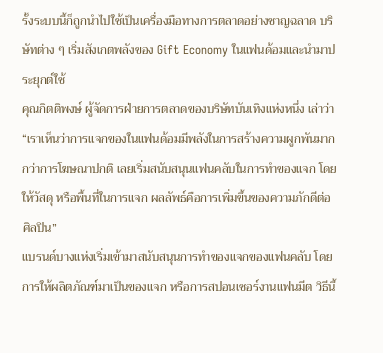รั้งระบบนี้ก็ถูกนำไปใช้เป็นเครื่องมือทางการตลาดอย่างชาญฉลาด บริษัทต่าง ๆ เริ่มสังเกตพลังของ Gift Economy ในแฟนด้อมและนำมาประยุกต์ใช้
คุณกิตติพงษ์ ผู้จัดการฝ่ายการตลาดของบริษัทบันเทิงแห่งหนึ่ง เล่าว่า “เราเห็นว่าการแจกของในแฟนด้อมมีพลังในการสร้างความผูกพันมากกว่าการโฆษณาปกติ เลยเริ่มสนับสนุนแฟนคลับในการทำของแจก โดยให้วัสดุ หรือพื้นที่ในการแจก ผลลัพธ์คือการเพิ่มขึ้นของความภักดีต่อศิลปิน”
แบรนด์บางแห่งเริ่มเข้ามาสนับสนุนการทำของแจกของแฟนคลับ โดยการให้ผลิตภัณฑ์มาเป็นของแจก หรือการสปอนเซอร์งานแฟนมีต วิธีนี้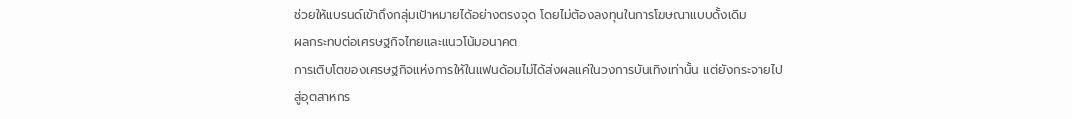ช่วยให้แบรนด์เข้าถึงกลุ่มเป้าหมายได้อย่างตรงจุด โดยไม่ต้องลงทุนในการโฆษณาแบบดั้งเดิม
ผลกระทบต่อเศรษฐกิจไทยและแนวโน้มอนาคต
การเติบโตของเศรษฐกิจแห่งการให้ในแฟนด้อมไม่ได้ส่งผลแค่ในวงการบันเทิงเท่านั้น แต่ยังกระจายไปสู่อุตสาหกร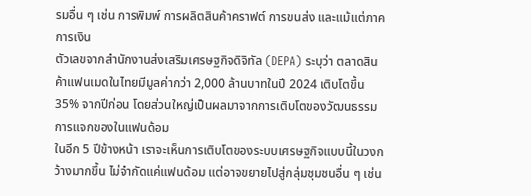รมอื่น ๆ เช่น การพิมพ์ การผลิตสินค้าคราฟต์ การขนส่ง และแม้แต่ภาคการเงิน
ตัวเลขจากสำนักงานส่งเสริมเศรษฐกิจดิจิทัล (DEPA) ระบุว่า ตลาดสินค้าแฟนเมดในไทยมีมูลค่ากว่า 2,000 ล้านบาทในปี 2024 เติบโตขึ้น 35% จากปีก่อน โดยส่วนใหญ่เป็นผลมาจากการเติบโตของวัฒนธรรมการแจกของในแฟนด้อม
ในอีก 5 ปีข้างหน้า เราจะเห็นการเติบโตของระบบเศรษฐกิจแบบนี้ในวงกว้างมากขึ้น ไม่จำกัดแค่แฟนด้อม แต่อาจขยายไปสู่กลุ่มชุมชนอื่น ๆ เช่น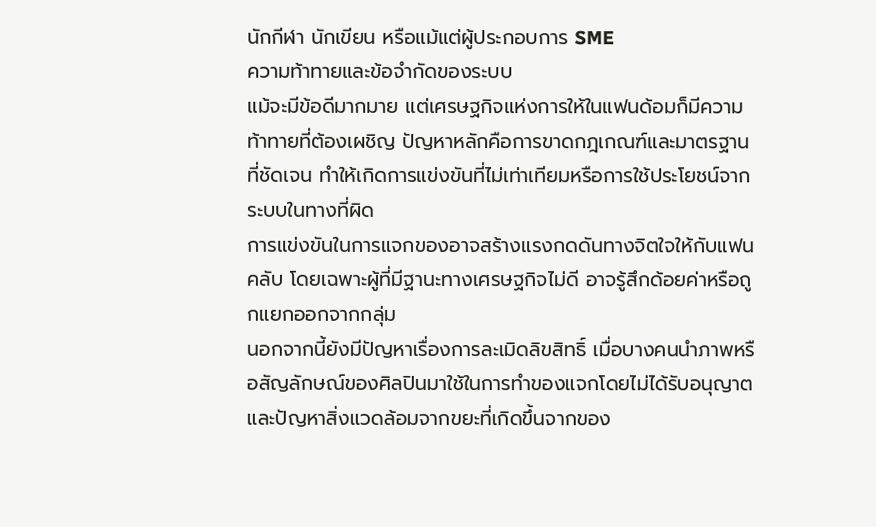นักกีฬา นักเขียน หรือแม้แต่ผู้ประกอบการ SME
ความท้าทายและข้อจำกัดของระบบ
แม้จะมีข้อดีมากมาย แต่เศรษฐกิจแห่งการให้ในแฟนด้อมก็มีความท้าทายที่ต้องเผชิญ ปัญหาหลักคือการขาดกฎเกณฑ์และมาตรฐานที่ชัดเจน ทำให้เกิดการแข่งขันที่ไม่เท่าเทียมหรือการใช้ประโยชน์จากระบบในทางที่ผิด
การแข่งขันในการแจกของอาจสร้างแรงกดดันทางจิตใจให้กับแฟนคลับ โดยเฉพาะผู้ที่มีฐานะทางเศรษฐกิจไม่ดี อาจรู้สึกด้อยค่าหรือถูกแยกออกจากกลุ่ม
นอกจากนี้ยังมีปัญหาเรื่องการละเมิดลิขสิทธิ์ เมื่อบางคนนำภาพหรือสัญลักษณ์ของศิลปินมาใช้ในการทำของแจกโดยไม่ได้รับอนุญาต และปัญหาสิ่งแวดล้อมจากขยะที่เกิดขึ้นจากของ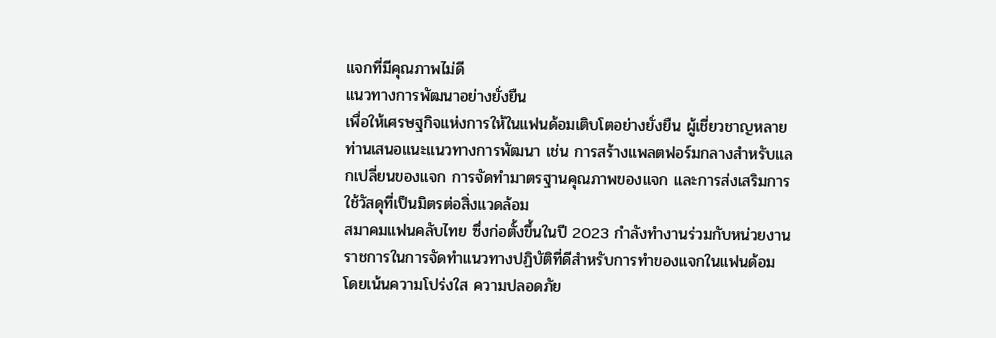แจกที่มีคุณภาพไม่ดี
แนวทางการพัฒนาอย่างยั่งยืน
เพื่อให้เศรษฐกิจแห่งการให้ในแฟนด้อมเติบโตอย่างยั่งยืน ผู้เชี่ยวชาญหลายท่านเสนอแนะแนวทางการพัฒนา เช่น การสร้างแพลตฟอร์มกลางสำหรับแลกเปลี่ยนของแจก การจัดทำมาตรฐานคุณภาพของแจก และการส่งเสริมการใช้วัสดุที่เป็นมิตรต่อสิ่งแวดล้อม
สมาคมแฟนคลับไทย ซึ่งก่อตั้งขึ้นในปี 2023 กำลังทำงานร่วมกับหน่วยงานราชการในการจัดทำแนวทางปฏิบัติที่ดีสำหรับการทำของแจกในแฟนด้อม โดยเน้นความโปร่งใส ความปลอดภัย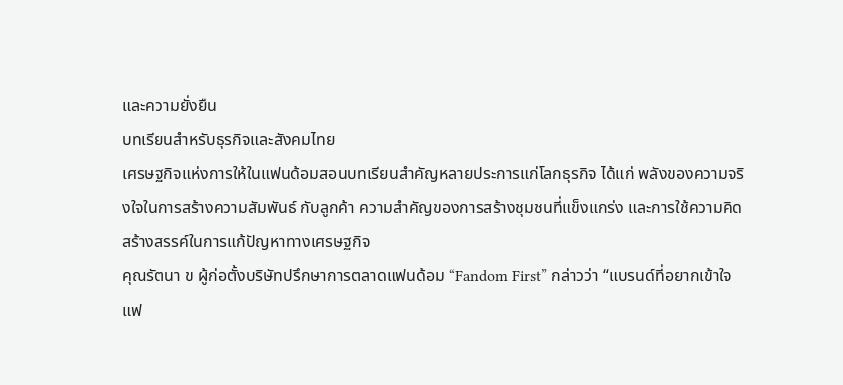และความยั่งยืน
บทเรียนสำหรับธุรกิจและสังคมไทย
เศรษฐกิจแห่งการให้ในแฟนด้อมสอนบทเรียนสำคัญหลายประการแก่โลกธุรกิจ ได้แก่ พลังของความจริงใจในการสร้างความสัมพันธ์ กับลูกค้า ความสำคัญของการสร้างชุมชนที่แข็งแกร่ง และการใช้ความคิดสร้างสรรค์ในการแก้ปัญหาทางเศรษฐกิจ
คุณรัตนา ข ผู้ก่อตั้งบริษัทปรึกษาการตลาดแฟนด้อม “Fandom First” กล่าวว่า “แบรนด์ที่อยากเข้าใจแฟ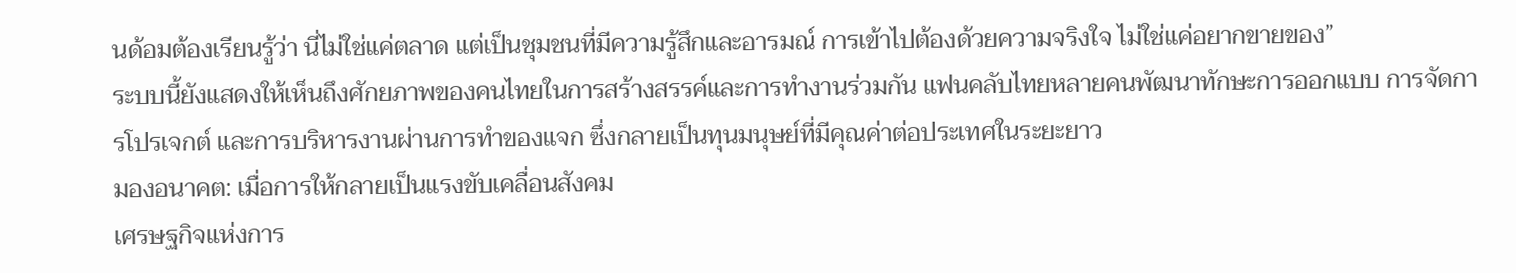นด้อมต้องเรียนรู้ว่า นี่ไม่ใช่แค่ตลาด แต่เป็นชุมชนที่มีความรู้สึกและอารมณ์ การเข้าไปต้องด้วยความจริงใจ ไม่ใช่แค่อยากขายของ”
ระบบนี้ยังแสดงให้เห็นถึงศักยภาพของคนไทยในการสร้างสรรค์และการทำงานร่วมกัน แฟนคลับไทยหลายคนพัฒนาทักษะการออกแบบ การจัดการโปรเจกต์ และการบริหารงานผ่านการทำของแจก ซึ่งกลายเป็นทุนมนุษย์ที่มีคุณค่าต่อประเทศในระยะยาว
มองอนาคต: เมื่อการให้กลายเป็นแรงขับเคลื่อนสังคม
เศรษฐกิจแห่งการ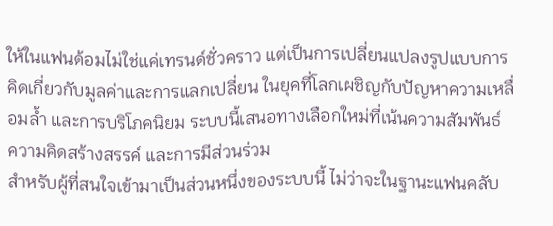ให้ในแฟนด้อมไม่ใช่แค่เทรนด์ชั่วคราว แต่เป็นการเปลี่ยนแปลงรูปแบบการคิดเกี่ยวกับมูลค่าและการแลกเปลี่ยน ในยุคที่โลกเผชิญกับปัญหาความเหลื่อมล้ำ และการบริโภคนิยม ระบบนี้เสนอทางเลือกใหม่ที่เน้นความสัมพันธ์ ความคิดสร้างสรรค์ และการมีส่วนร่วม
สำหรับผู้ที่สนใจเข้ามาเป็นส่วนหนึ่งของระบบนี้ ไม่ว่าจะในฐานะแฟนคลับ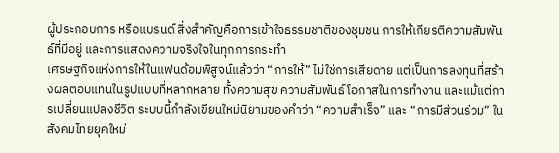ผู้ประกอบการ หรือแบรนด์ สิ่งสำคัญคือการเข้าใจธรรมชาติของชุมชน การให้เกียรติความสัมพันธ์ที่มีอยู่ และการแสดงความจริงใจในทุกการกระทำ
เศรษฐกิจแห่งการให้ในแฟนด้อมพิสูจน์แล้วว่า “การให้” ไม่ใช่การเสียดาย แต่เป็นการลงทุนที่สร้างผลตอบแทนในรูปแบบที่หลากหลาย ทั้งความสุข ความสัมพันธ์ โอกาสในการทำงาน และแม้แต่การเปลี่ยนแปลงชีวิต ระบบนี้กำลังเขียนใหม่นิยามของคำว่า “ความสำเร็จ” และ “การมีส่วนร่วม” ในสังคมไทยยุคใหม่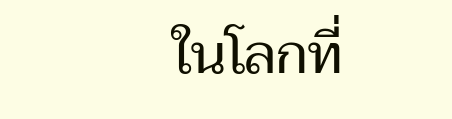ในโลกที่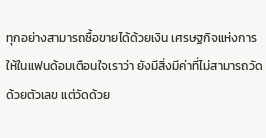ทุกอย่างสามารถซื้อขายได้ด้วยเงิน เศรษฐกิจแห่งการให้ในแฟนด้อมเตือนใจเราว่า ยังมีสิ่งมีค่าที่ไม่สามารถวัดด้วยตัวเลข แต่วัดด้วย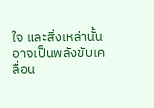ใจ และสิ่งเหล่านั้นอาจเป็นพลังขับเคลื่อน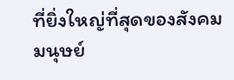ที่ยิ่งใหญ่ที่สุดของสังคมมนุษย์